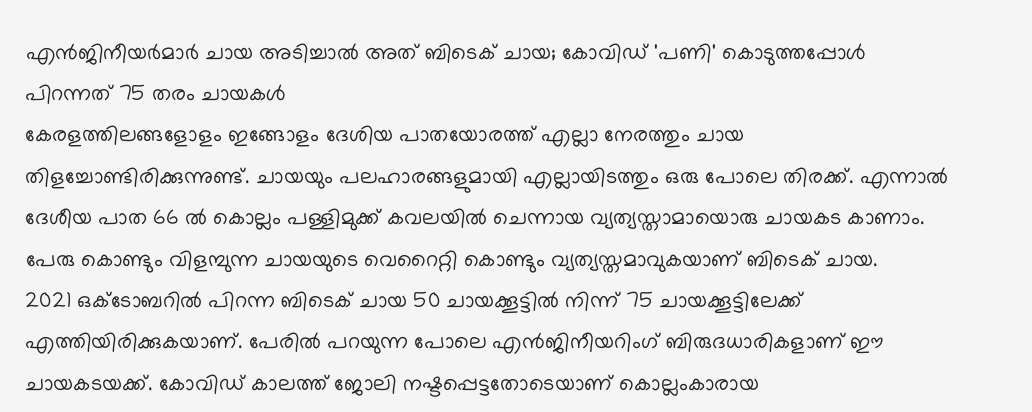എൻജിനീയർമാർ ചായ അടിച്ചാൽ അത് ബിടെക് ചായ; കോവിഡ് 'പണി' കൊടുത്തപ്പോൾ പിറന്നത് 75 തരം ചായകൾ
കേരളത്തിലങ്ങളോളം ഇങ്ങോളം ദേശിയ പാതയോരത്ത് എല്ലാ നേരത്തും ചായ തിളച്ചോണ്ടിരിക്കുന്നുണ്ട്. ചായയും പലഹാരങ്ങളുമായി എല്ലായിടത്തും ഒരു പോലെ തിരക്ക്. എന്നാൽ ദേശീയ പാത 66 ൽ കൊല്ലം പള്ളിമുക്ക് കവലയിൽ ചെന്നായ വ്യത്യസ്താമായൊരു ചായകട കാണാം. പേരു കൊണ്ടും വിളമ്പുന്ന ചായയുടെ വെറൈറ്റി കൊണ്ടും വ്യത്യസ്തമാവുകയാണ് ബിടെക് ചായ.
2021 ഒക്ടോബറിൽ പിറന്ന ബിടെക് ചായ 50 ചായക്കൂട്ടിൽ നിന്ന് 75 ചായക്കൂട്ടിലേക്ക് എത്തിയിരിക്കുകയാണ്. പേരിൽ പറയുന്ന പോലെ എൻജിനീയറിംഗ് ബിരുദധാരികളാണ് ഈ ചായകടയക്ക്. കോവിഡ് കാലത്ത് ജോലി നഷ്ടപ്പെട്ടതോടെയാണ് കൊല്ലംകാരായ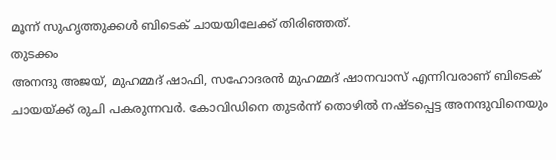മൂന്ന് സുഹൃത്തുക്കൾ ബിടെക് ചായയിലേക്ക് തിരിഞ്ഞത്.
തുടക്കം
അനന്ദു അജയ്, മുഹമ്മദ് ഷാഫി, സഹോദരൻ മുഹമ്മദ് ഷാനവാസ് എന്നിവരാണ് ബിടെക് ചായയ്ക്ക് രുചി പകരുന്നവർ. കോവിഡിനെ തുടർന്ന് തൊഴിൽ നഷ്ടപ്പെട്ട അനന്ദുവിനെയും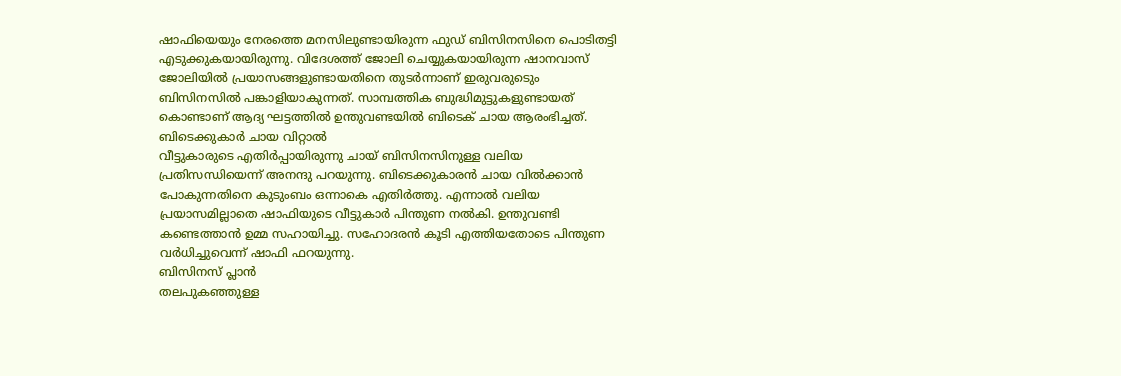ഷാഫിയെയും നേരത്തെ മനസിലുണ്ടായിരുന്ന ഫുഡ് ബിസിനസിനെ പൊടിതട്ടി എടുക്കുകയായിരുന്നു. വിദേശത്ത് ജോലി ചെയ്യുകയായിരുന്ന ഷാനവാസ് ജോലിയിൽ പ്രയാസങ്ങളുണ്ടായതിനെ തുടർന്നാണ് ഇരുവരുടെും ബിസിനസിൽ പങ്കാളിയാകുന്നത്. സാമ്പത്തിക ബുദ്ധിമുട്ടുകളുണ്ടായത് കൊണ്ടാണ് ആദ്യ ഘട്ടത്തിൽ ഉന്തുവണ്ടയിൽ ബിടെക് ചായ ആരംഭിച്ചത്.
ബിടെക്കുകാർ ചായ വിറ്റാൽ
വീട്ടുകാരുടെ എതിർപ്പായിരുന്നു ചായ് ബിസിനസിനുള്ള വലിയ പ്രതിസന്ധിയെന്ന് അനന്ദു പറയുന്നു. ബിടെക്കുകാരൻ ചായ വിൽക്കാൻ പോകുന്നതിനെ കുടുംബം ഒന്നാകെ എതിർത്തു. എന്നാൽ വലിയ പ്രയാസമില്ലാതെ ഷാഫിയുടെ വീട്ടുകാർ പിന്തുണ നൽകി. ഉന്തുവണ്ടി കണ്ടെത്താൻ ഉമ്മ സഹായിച്ചു. സഹോദരൻ കൂടി എത്തിയതോടെ പിന്തുണ വർധിച്ചുവെന്ന് ഷാഫി ഫറയുന്നു.
ബിസിനസ് പ്ലാൻ
തലപുകഞ്ഞുള്ള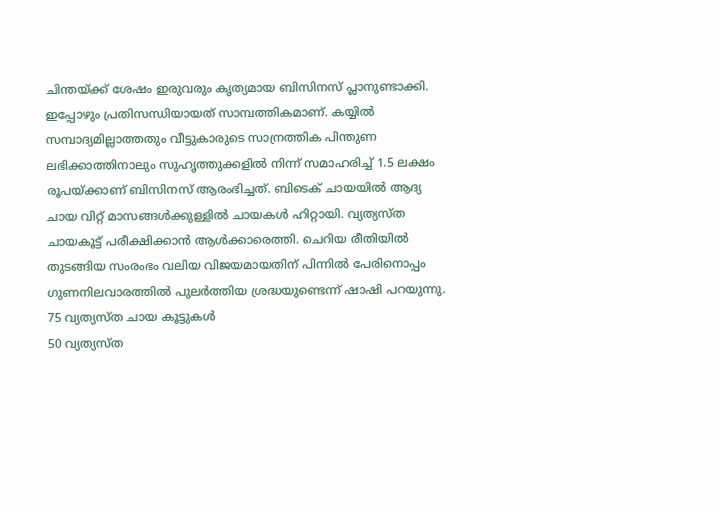ചിന്തയ്ക്ക് ശേഷം ഇരുവരും കൃത്യമായ ബിസിനസ് പ്ലാനുണ്ടാക്കി. ഇപ്പോഴും പ്രതിസന്ധിയായത് സാമ്പത്തികമാണ്. കയ്യിൽ സമ്പാദ്യമില്ലാത്തതും വീട്ടുകാരുടെ സാന്രത്തിക പിന്തുണ ലഭിക്കാത്തിനാലും സുഹൃത്തുക്കളിൽ നിന്ന് സമാഹരിച്ച് 1.5 ലക്ഷം രൂപയ്ക്കാണ് ബിസിനസ് ആരംഭിച്ചത്. ബിടെക് ചായയിൽ ആദ്യ ചായ വിറ്റ് മാസങ്ങൾക്കുള്ളിൽ ചായകൾ ഹിറ്റായി. വ്യത്യസ്ത ചായകൂട്ട് പരീക്ഷിക്കാൻ ആൾക്കാരെത്തി. ചെറിയ രീതിയിൽ തുടങ്ങിയ സംരംഭം വലിയ വിജയമായതിന് പിന്നിൽ പേരിനൊപ്പം ഗുണനിലവാരത്തിൽ പുലർത്തിയ ശ്രദ്ധയുണ്ടെന്ന് ഷാഷി പറയുന്നു.
75 വ്യത്യസ്ത ചായ കൂട്ടുകൾ
50 വ്യത്യസ്ത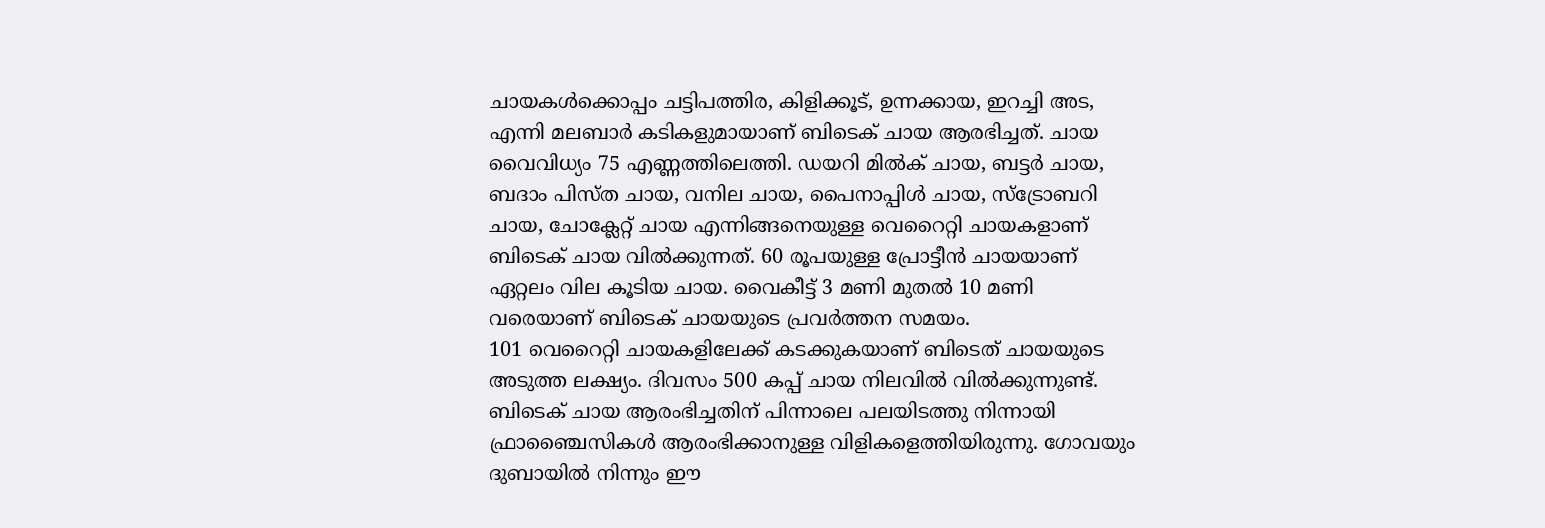ചായകൾക്കൊപ്പം ചട്ടിപത്തിര, കിളിക്കൂട്, ഉന്നക്കായ, ഇറച്ചി അട, എന്നി മലബാർ കടികളുമായാണ് ബിടെക് ചായ ആരഭിച്ചത്. ചായ വൈവിധ്യം 75 എണ്ണത്തിലെത്തി. ഡയറി മിൽക് ചായ, ബട്ടർ ചായ, ബദാം പിസ്ത ചായ, വനില ചായ, പൈനാപ്പിൾ ചായ, സ്ട്രോബറി ചായ, ചോക്ലേറ്റ് ചായ എന്നിങ്ങനെയുള്ള വെറൈറ്റി ചായകളാണ് ബിടെക് ചായ വിൽക്കുന്നത്. 60 രൂപയുള്ള പ്രോട്ടീൻ ചായയാണ് ഏറ്റലം വില കൂടിയ ചായ. വൈകീട്ട് 3 മണി മുതൽ 10 മണി വരെയാണ് ബിടെക് ചായയുടെ പ്രവർത്തന സമയം.
101 വെറൈറ്റി ചായകളിലേക്ക് കടക്കുകയാണ് ബിടെത് ചായയുടെ അടുത്ത ലക്ഷ്യം. ദിവസം 500 കപ്പ് ചായ നിലവിൽ വിൽക്കുന്നുണ്ട്. ബിടെക് ചായ ആരംഭിച്ചതിന് പിന്നാലെ പലയിടത്തു നിന്നായി ഫ്രാഞ്ചൈസികൾ ആരംഭിക്കാനുള്ള വിളികളെത്തിയിരുന്നു. ഗോവയും ദുബായിൽ നിന്നും ഈ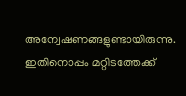അന്വേഷണങ്ങളുണ്ടായിരുന്നു. ഇതിനൊപ്പം മറ്റിടത്തേക്ക്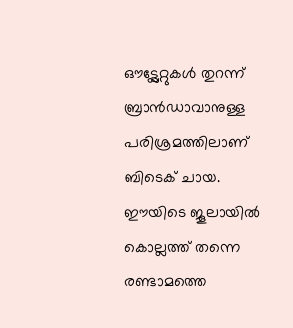ഔട്ട്ലേറ്റുകൾ തുറന്ന് ബ്രാൻഡാവാനുള്ള പരിശ്രമത്തിലാണ് ബിടെക് ചായ. ഈയിടെ ജൂലായിൽ കൊല്ലത്ത് തന്നെ രണ്ടാമത്തെ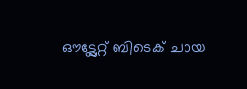ഔട്ട്ലേറ്റ് ബിടെക് ചായ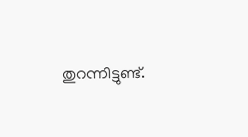തുറന്നിട്ടുണ്ട്.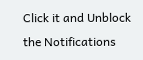Click it and Unblock the Notifications